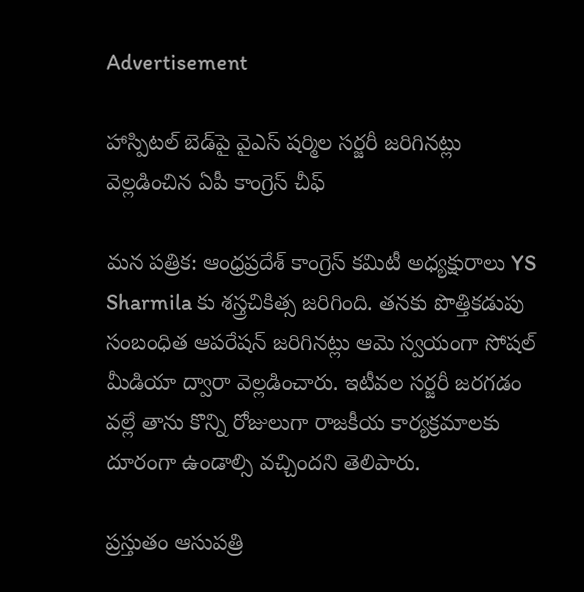Advertisement

హాస్పిటల్‌ బెడ్‌పై వైఎస్ షర్మిల సర్జరీ జరిగినట్లు వెల్లడించిన ఏపీ కాంగ్రెస్ చీఫ్

మన పత్రిక: ఆంధ్రప్రదేశ్ కాంగ్రెస్ కమిటీ అధ్యక్షురాలు YS Sharmila కు శస్త్రచికిత్స జరిగింది. తనకు పొత్తికడుపు సంబంధిత ఆపరేషన్ జరిగినట్లు ఆమె స్వయంగా సోషల్ మీడియా ద్వారా వెల్లడించారు. ఇటీవల సర్జరీ జరగడం వల్లే తాను కొన్ని రోజులుగా రాజకీయ కార్యక్రమాలకు దూరంగా ఉండాల్సి వచ్చిందని తెలిపారు.

ప్రస్తుతం ఆసుపత్రి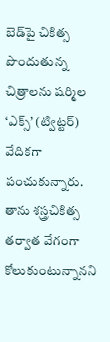బెడ్‌పై చికిత్స పొందుతున్న చిత్రాలను షర్మిల ‘ఎక్స్’ (ట్విట్టర్) వేదికగా పంచుకున్నారు. తాను శస్త్రచికిత్స తర్వాత వేగంగా కోలుకుంటున్నానని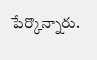పేర్కొన్నారు.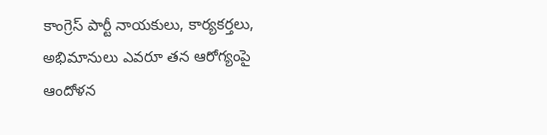కాంగ్రెస్ పార్టీ నాయకులు, కార్యకర్తలు, అభిమానులు ఎవరూ తన ఆరోగ్యంపై ఆందోళన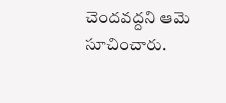చెందవద్దని ఆమె సూచించారు.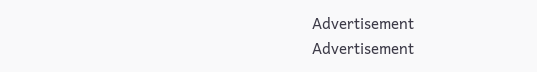Advertisement
Advertisement